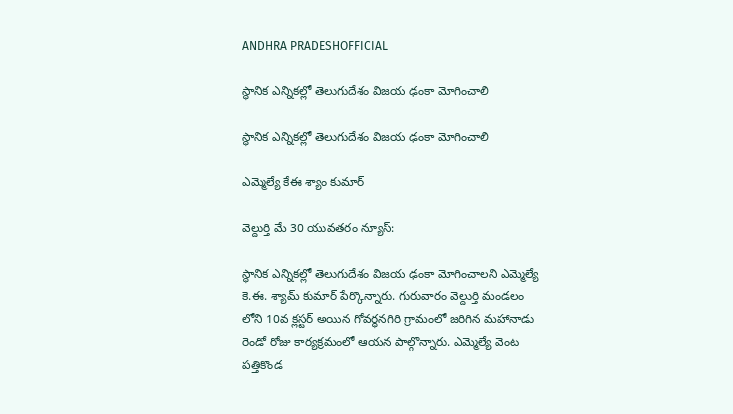ANDHRA PRADESHOFFICIAL

స్థానిక ఎన్నికల్లో తెలుగుదేశం విజయ ఢంకా మోగించాలి

స్థానిక ఎన్నికల్లో తెలుగుదేశం విజయ ఢంకా మోగించాలి

ఎమ్మెల్యే కేఈ శ్యాం కుమార్

వెల్దుర్తి మే 30 యువతరం న్యూస్:

స్థానిక ఎన్నికల్లో తెలుగుదేశం విజయ ఢంకా మోగించాలని ఎమ్మెల్యే కె.ఈ. శ్యామ్ కుమార్ పేర్కొన్నారు. గురువారం వెల్దుర్తి మండలం లోని 10వ క్లస్టర్ అయిన గోవర్ధనగిరి గ్రామంలో జరిగిన మహానాడు రెండో రోజు కార్యక్రమంలో ఆయన పాల్గొన్నారు. ఎమ్మెల్యే వెంట పత్తికొండ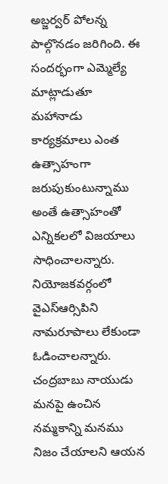అబ్జర్వర్ పోలన్న పాల్గొనడం జరిగింది. ఈ సందర్భంగా ఎమ్మెల్యే మాట్లాడుతూ మహానాడు కార్యక్రమాలు ఎంత ఉత్సాహంగా జరుపుకుంటున్నాము అంతే ఉత్సాహంతో ఎన్నికలలో విజయాలు సాధించాలన్నారు. నియోజకవర్గంలో వైఎస్ఆర్సిపిని నామరూపాలు లేకుండా ఓడించాలన్నారు. చంద్రబాబు నాయుడు మనపై ఉంచిన నమ్మకాన్ని మనము నిజం చేయాలని ఆయన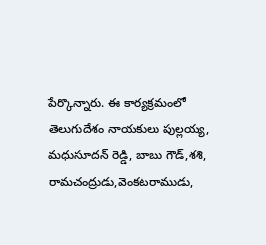పేర్కొన్నారు. ఈ కార్యక్రమంలో తెలుగుదేశం నాయకులు పుల్లయ్య, మధుసూదన్ రెడ్డి, బాబు గౌడ్,శశి, రామచంద్రుడు,వెంకటరాముడు,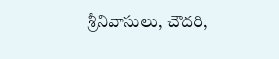శ్రీనివాసులు, చౌదరి,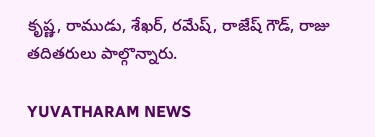కృష్ణ, రాముడు, శేఖర్, రమేష్, రాజేష్ గౌడ్, రాజు తదితరులు పాల్గొన్నారు.

YUVATHARAM NEWS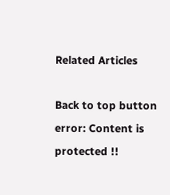Related Articles

Back to top button
error: Content is protected !!